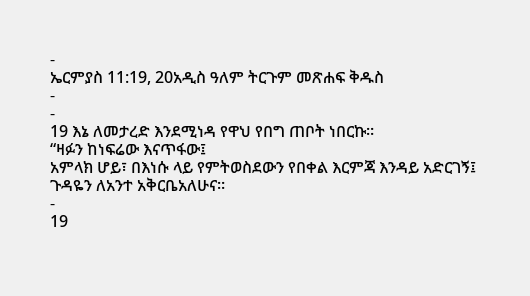-
ኤርምያስ 11:19, 20አዲስ ዓለም ትርጉም መጽሐፍ ቅዱስ
-
-
19 እኔ ለመታረድ እንደሚነዳ የዋህ የበግ ጠቦት ነበርኩ።
“ዛፉን ከነፍሬው እናጥፋው፤
አምላክ ሆይ፣ በእነሱ ላይ የምትወስደውን የበቀል እርምጃ እንዳይ አድርገኝ፤
ጉዳዬን ለአንተ አቅርቤአለሁና።
-
19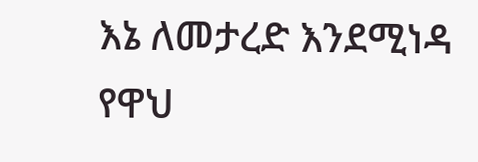እኔ ለመታረድ እንደሚነዳ የዋህ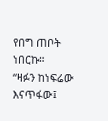የበግ ጠቦት ነበርኩ።
“ዛፉን ከነፍሬው እናጥፋው፤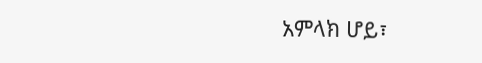አምላክ ሆይ፣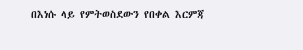በእነሱ ላይ የምትወስደውን የበቀል እርምጃ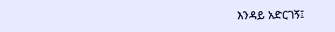እንዳይ አድርገኝ፤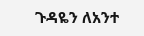ጉዳዬን ለአንተ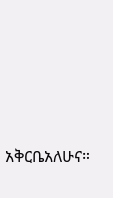አቅርቤአለሁና።